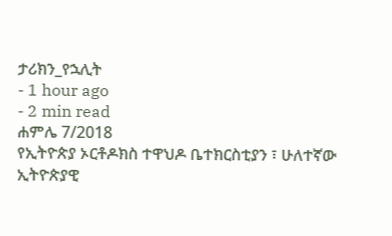ታሪክን_የኋሊት
- 1 hour ago
- 2 min read
ሐምሌ 7/2018
የኢትዮጵያ ኦርቶዶክስ ተዋህዶ ቤተክርስቲያን ፣ ሁለተኛው ኢትዮጵያዊ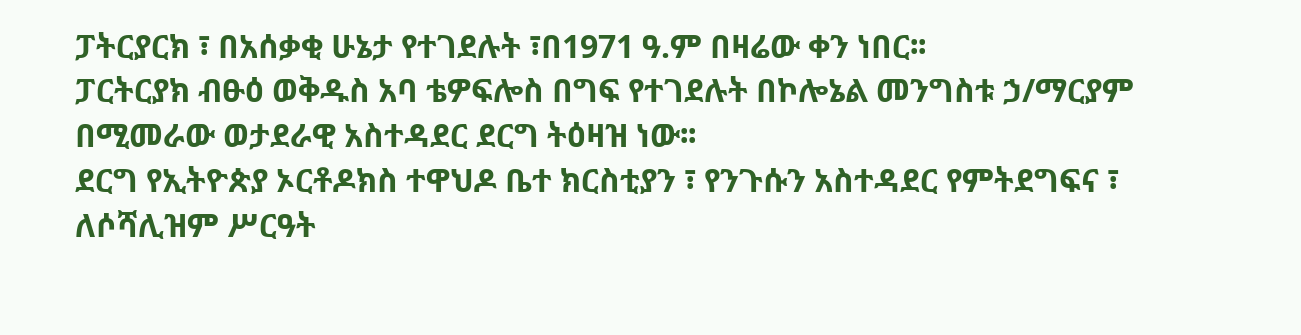ፓትርያርክ ፣ በአሰቃቂ ሁኔታ የተገደሉት ፣በ1971 ዓ.ም በዛሬው ቀን ነበር፡፡
ፓርትርያክ ብፁዕ ወቅዱስ አባ ቴዎፍሎስ በግፍ የተገደሉት በኮሎኔል መንግስቱ ኃ/ማርያም በሚመራው ወታደራዊ አስተዳደር ደርግ ትዕዛዝ ነው፡፡
ደርግ የኢትዮጵያ ኦርቶዶክስ ተዋህዶ ቤተ ክርስቲያን ፣ የንጉሱን አስተዳደር የምትደግፍና ፣ ለሶሻሊዝም ሥርዓት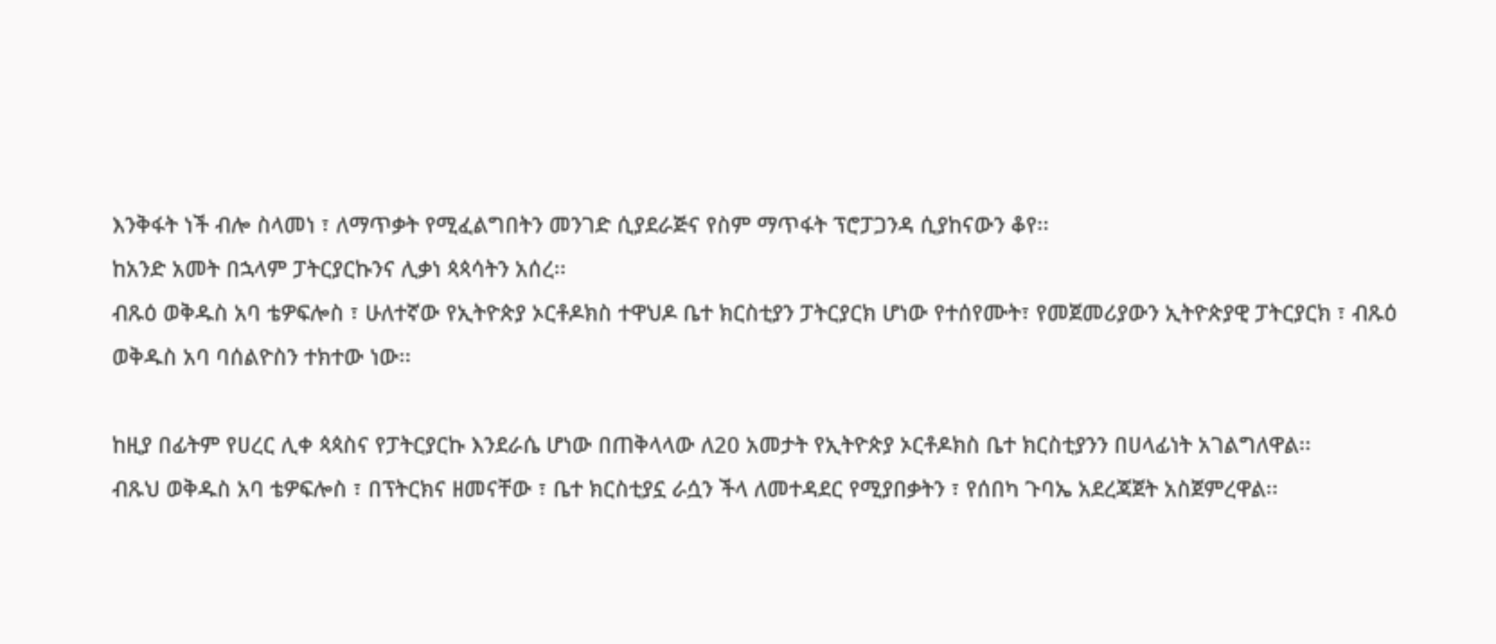እንቅፋት ነች ብሎ ስላመነ ፣ ለማጥቃት የሚፈልግበትን መንገድ ሲያደራጅና የስም ማጥፋት ፕሮፓጋንዳ ሲያከናውን ቆየ፡፡
ከአንድ አመት በኋላም ፓትርያርኩንና ሊቃነ ጳጳሳትን አሰረ፡፡
ብጹዕ ወቅዱስ አባ ቴዎፍሎስ ፣ ሁለተኛው የኢትዮጵያ ኦርቶዶክስ ተዋህዶ ቤተ ክርስቲያን ፓትርያርክ ሆነው የተሰየሙት፣ የመጀመሪያውን ኢትዮጵያዊ ፓትርያርክ ፣ ብጹዕ ወቅዱስ አባ ባሰልዮስን ተክተው ነው፡፡

ከዚያ በፊትም የሀረር ሊቀ ጳጳስና የፓትርያርኩ እንደራሴ ሆነው በጠቅላላው ለ20 አመታት የኢትዮጵያ ኦርቶዶክስ ቤተ ክርስቲያንን በሀላፊነት አገልግለዋል፡፡
ብጹህ ወቅዱስ አባ ቴዎፍሎስ ፣ በፕትርክና ዘመናቸው ፣ ቤተ ክርስቲያኗ ራሷን ችላ ለመተዳደር የሚያበቃትን ፣ የሰበካ ጉባኤ አደረጃጀት አስጀምረዋል፡፡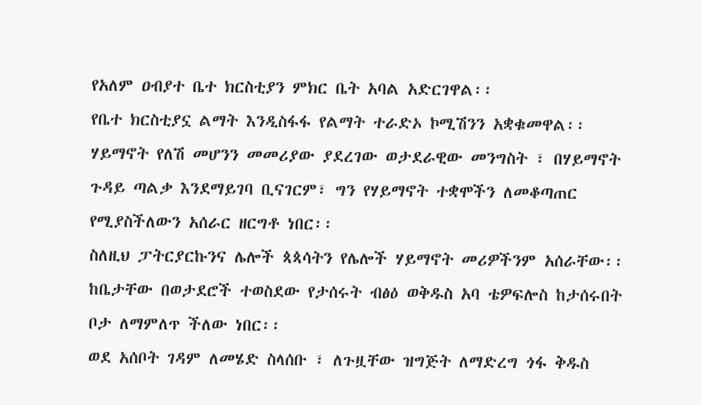የአለም ዐብያተ ቤተ ክርስቲያን ምክር ቤት አባል አድርገዋል፡፡
የቤተ ክርስቲያኗ ልማት እንዲስፋፋ የልማት ተራድኦ ኮሚሽንን አቋቁመዋል፡፡
ሃይማኖት የለሽ መሆንን መመሪያው ያደረገው ወታደራዊው መንግስት ፣ በሃይማኖት ጉዳይ ጣልቃ እንደማይገባ ቢናገርም፣ ግን የሃይማኖት ተቋሞችን ለመቆጣጠር የሚያስችለውን አሰራር ዘርግቶ ነበር፡፡
ስለዚህ ፓትርያርኩንና ሌሎች ጳጳሳትን የሌሎች ሃይማኖት መሪዎችንም አሰራቸው፡፡
ከቤታቸው በወታደሮች ተወስደው የታሰሩት ብፅዕ ወቅዱስ አባ ቴዎፍሎስ ከታሰሩበት ቦታ ለማምለጥ ችለው ነበር፡፡
ወደ አሰቦት ገዳም ለመሄድ ስላሰቡ ፣ ለጉዟቸው ዝግጅት ለማድረግ ጎፋ ቅዱስ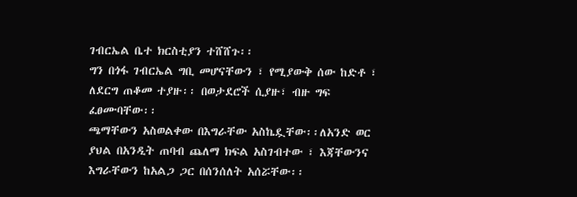ገብርኤል ቤተ ክርስቲያን ተሸሸጉ፡፡
ግን በጎፋ ገብርኤል ግቢ መሆናቸውን ፣ የሚያውቅ ሰው ከድቶ ፣ ለደርግ ጠቆመ ተያዙ፡፡ በወታደሮች ሲያዙ፣ ብዙ ግፍ ፈፀሙባቸው፡፡
ጫማቸውን አስወልቀው በእግራቸው አስኬዷቸው፡፡ለአንድ ወር ያህል በአንዲት ጠባብ ጨለማ ክፍል አስገብተው ፣ እጃቸውንና እግራቸውን ከአልጋ ጋር በሰንሰለት አሰሯቸው፡፡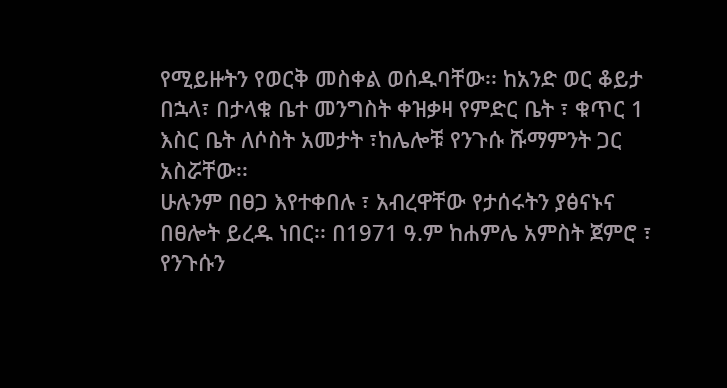የሚይዙትን የወርቅ መስቀል ወሰዱባቸው፡፡ ከአንድ ወር ቆይታ በኋላ፣ በታላቁ ቤተ መንግስት ቀዝቃዛ የምድር ቤት ፣ ቁጥር 1 እስር ቤት ለሶስት አመታት ፣ከሌሎቹ የንጉሱ ሹማምንት ጋር አስሯቸው፡፡
ሁሉንም በፀጋ እየተቀበሉ ፣ አብረዋቸው የታሰሩትን ያፅናኑና በፀሎት ይረዱ ነበር፡፡ በ1971 ዓ.ም ከሐምሌ አምስት ጀምሮ ፣ የንጉሱን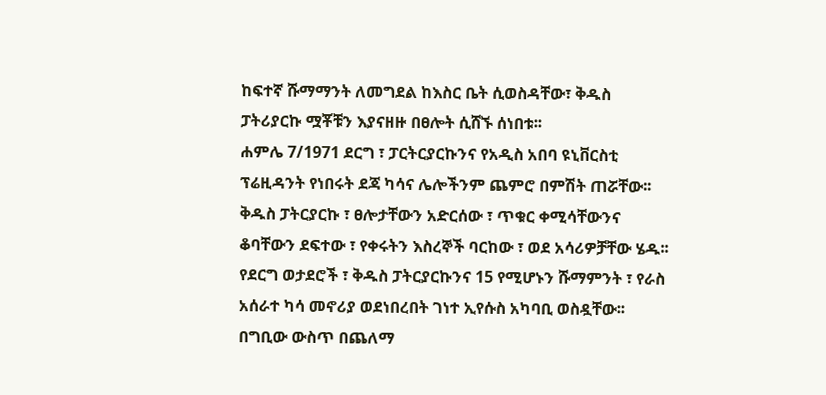ከፍተኛ ሹማማንት ለመግደል ከእስር ቤት ሲወስዳቸው፣ ቅዱስ ፓትሪያርኩ ሟቾቹን እያናዘዙ በፀሎት ሲሸኙ ሰነበቱ፡፡
ሐምሌ 7/1971 ደርግ ፣ ፓርትርያርኩንና የአዲስ አበባ ዩኒቨርስቲ ፕሬዚዳንት የነበሩት ደጃ ካሳና ሌሎችንም ጨምሮ በምሽት ጠሯቸው፡፡
ቅዱስ ፓትርያርኩ ፣ ፀሎታቸውን አድርሰው ፣ ጥቁር ቀሚሳቸውንና ቆባቸውን ደፍተው ፣ የቀሩትን እስረኞች ባርከው ፣ ወደ አሳሪዎቻቸው ሄዱ፡፡
የደርግ ወታደሮች ፣ ቅዱስ ፓትርያርኩንና 15 የሚሆኑን ሹማምንት ፣ የራስ አሰራተ ካሳ መኖሪያ ወደነበረበት ገነተ ኢየሱስ አካባቢ ወስዷቸው፡፡
በግቢው ውስጥ በጨለማ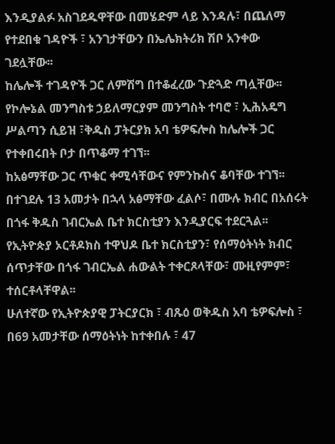እንዲያልፉ አስገደዱዋቸው በመሄድም ላይ እንዳሉ፣ በጨለማ የተደበቁ ገዳዮች ፣ አንገታቸውን በኤሌክትሪክ ሽቦ አንቀው ገደሏቸው፡፡
ከሌሎች ተገዳዮች ጋር ለምሽግ በተቆፈረው ጉድጓድ ጣሏቸው፡፡
የኮሎኔል መንግስቱ ኃይለማርያም መንግስት ተባሮ ፣ ኢሕአዴግ ሥልጣን ሲይዝ ፣ቅዱስ ፓትርያክ አባ ቴዎፍሎስ ከሌሎች ጋር የተቀበሩበት ቦታ በጥቆማ ተገኘ፡፡
ከአፅማቸው ጋር ጥቁር ቀሚሳቸውና የምንኩስና ቆባቸው ተገኘ፡፡ በተገደሉ 13 አመታት በኋላ አፅማቸው ፈልሶ፣ በሙሉ ክብር በአሰሩት በጎፋ ቅዱስ ገብርኤል ቤተ ክርስቲያን እንዲያርፍ ተደርጓል፡፡
የኢትዮጵያ ኦርቶዶክስ ተዋህዶ ቤተ ክርስቲያን፣ የሰማዕትነት ክብር ሰጥታቸው በጎፋ ገብርኤል ሐውልት ተቀርጾላቸው፣ ሙዚየምም፣ ተሰርቶላቸዋል፡፡
ሁለተኛው የኢትዮጵያዊ ፓትርያርክ ፣ ብጹዕ ወቅዱስ አባ ቴዎፍሎስ ፣ በ69 አመታቸው ሰማዕትነት ከተቀበሉ ፣ 47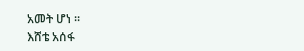አመት ሆነ ፡፡
እሸቴ አሰፋ